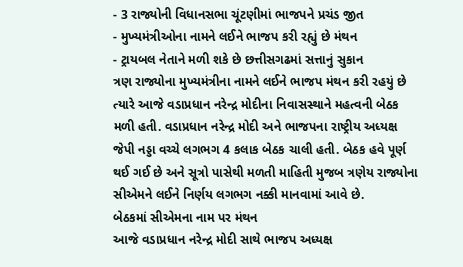- 3 રાજ્યોની વિધાનસભા ચૂંટણીમાં ભાજપને પ્રચંડ જીત
- મુખ્યમંત્રીઓના નામને લઈને ભાજપ કરી રહ્યું છે મંથન
- ટ્રાયબલ નેતાને મળી શકે છે છત્તીસગઢમાં સત્તાનું સુકાન
ત્રણ રાજ્યોના મુખ્યમંત્રીના નામને લઈને ભાજપ મંથન કરી રહયું છે ત્યારે આજે વડાપ્રધાન નરેન્દ્ર મોદીના નિવાસસ્થાને મહત્વની બેઠક મળી હતી. વડાપ્રધાન નરેન્દ્ર મોદી અને ભાજપના રાષ્ટ્રીય અધ્યક્ષ જેપી નડ્ડા વચ્ચે લગભગ 4 કલાક બેઠક ચાલી હતી. બેઠક હવે પૂર્ણ થઈ ગઈ છે અને સૂત્રો પાસેથી મળતી માહિતી મુજબ ત્રણેય રાજ્યોના સીએમને લઈને નિર્ણય લગભગ નક્કી માનવામાં આવે છે.
બેઠકમાં સીએમના નામ પર મંથન
આજે વડાપ્રધાન નરેન્દ્ર મોદી સાથે ભાજપ અધ્યક્ષ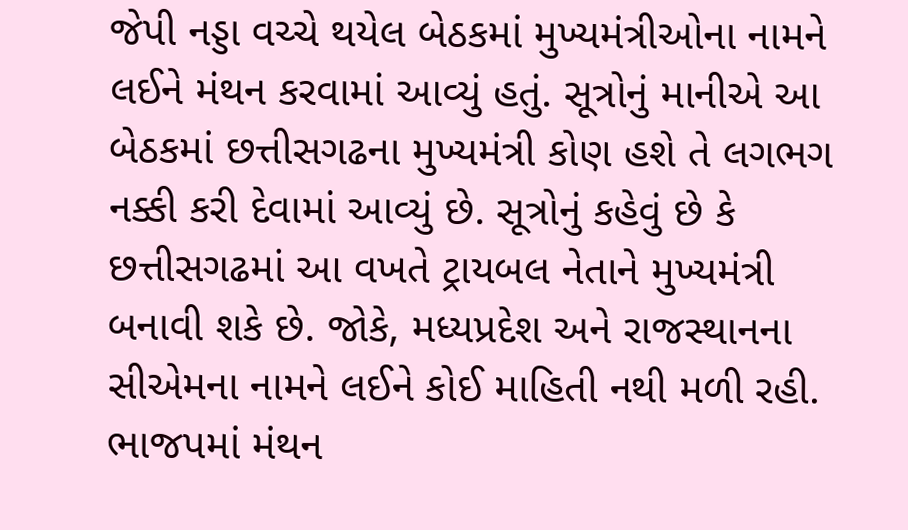જેપી નડ્ડા વચ્ચે થયેલ બેઠકમાં મુખ્યમંત્રીઓના નામને લઈને મંથન કરવામાં આવ્યું હતું. સૂત્રોનું માનીએ આ બેઠકમાં છત્તીસગઢના મુખ્યમંત્રી કોણ હશે તે લગભગ નક્કી કરી દેવામાં આવ્યું છે. સૂત્રોનું કહેવું છે કે છત્તીસગઢમાં આ વખતે ટ્રાયબલ નેતાને મુખ્યમંત્રી બનાવી શકે છે. જોકે, મધ્યપ્રદેશ અને રાજસ્થાનના સીએમના નામને લઈને કોઈ માહિતી નથી મળી રહી.
ભાજપમાં મંથન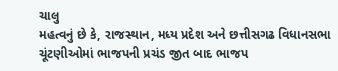ચાલુ
મહત્વનું છે કે, રાજસ્થાન, મધ્ય પ્રદેશ અને છત્તીસગઢ વિધાનસભા ચૂંટણીઓમાં ભાજપની પ્રચંડ જીત બાદ ભાજપ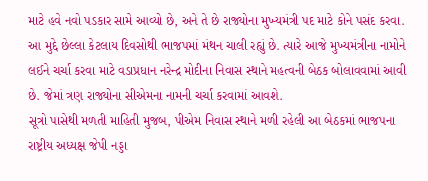માટે હવે નવો પડકાર સામે આવ્યો છે, અને તે છે રાજ્યોના મુખ્યમંત્રી પદ માટે કોને પસંદ કરવા. આ મુદ્દે છેલ્લા કેટલાય દિવસોથી ભાજપમાં મંથન ચાલી રહ્યું છે. ત્યારે આજે મુખ્યમંત્રીના નામોને લઈને ચર્ચા કરવા માટે વડાપ્રધાન નરેન્દ્ર મોદીના નિવાસ સ્થાને મહત્વની બેઠક બોલાવવામાં આવી છે. જેમાં ત્રણ રાજ્યોના સીએમના નામની ચર્ચા કરવામાં આવશે.
સૂત્રો પાસેથી મળતી માહિતી મુજબ, પીએમ નિવાસ સ્થાને મળી રહેલી આ બેઠકમાં ભાજપના રાષ્ટ્રીય અધ્યક્ષ જેપી નડ્ડા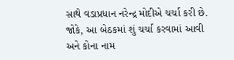સાથે વડાપ્રધાન નરેન્દ્ર મોદીએ ચર્ચા કરી છે. જોકે, આ બેઠકમાં શું ચર્ચા કરવામાં આવી અને કોના નામ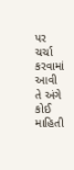પર ચર્ચા કરવામાં આવી તે અંગે કોઈ માહિતી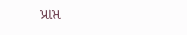પ્રાપ્ત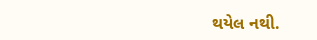થયેલ નથી.